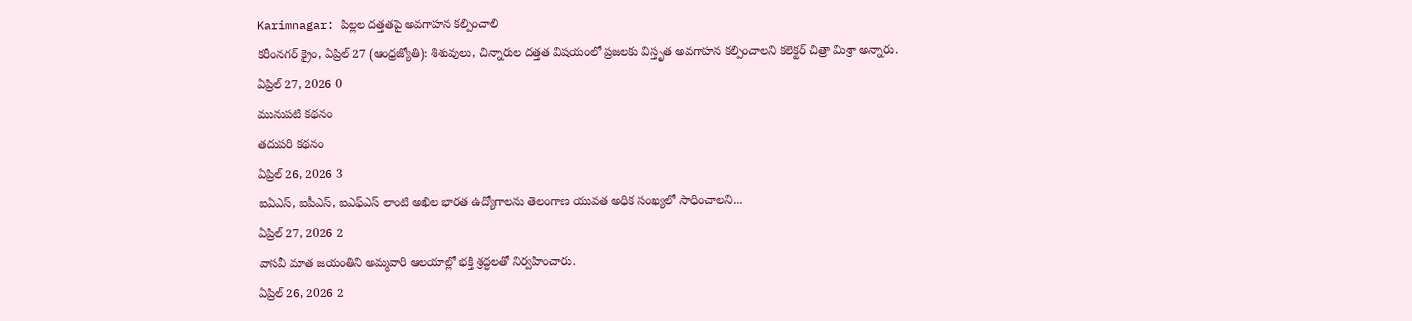Karimnagar: పిల్లల దత్తతపై అవగాహన కల్పించాలి
కరీంనగర్ క్రైం, ఏప్రిల్ 27 (ఆంధ్రజ్యోతి): శిశువులు, చిన్నారుల దత్తత విషయంలో ప్రజలకు విస్తృత అవగాహన కల్పించాలని కలెక్టర్ చిత్రా మిశ్రా అన్నారు.
ఏప్రిల్ 27, 2026 0
మునుపటి కథనం
తదుపరి కథనం
ఏప్రిల్ 26, 2026 3
ఐఏఎస్, ఐపీఎస్, ఐఎఫ్ఎస్ లాంటి అఖిల భారత ఉద్యోగాలను తెలంగాణ యువత అధిక సంఖ్యలో సాధించాలని...
ఏప్రిల్ 27, 2026 2
వాసవీ మాత జయంతిని అమ్మవారి ఆలయాల్లో భక్తి శ్రద్ధలతో నిర్వహించారు.
ఏప్రిల్ 26, 2026 2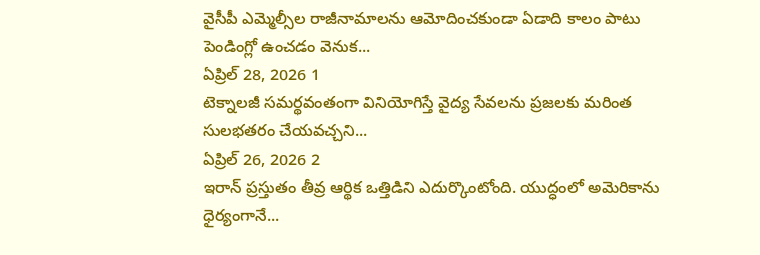వైసీపీ ఎమ్మెల్సీల రాజీనామాలను ఆమోదించకుండా ఏడాది కాలం పాటు పెండింగ్లో ఉంచడం వెనుక...
ఏప్రిల్ 28, 2026 1
టెక్నాలజీ సమర్థవంతంగా వినియోగిస్తే వైద్య సేవలను ప్రజలకు మరింత సులభతరం చేయవచ్చని...
ఏప్రిల్ 26, 2026 2
ఇరాన్ ప్రస్తుతం తీవ్ర ఆర్థిక ఒత్తిడిని ఎదుర్కొంటోంది. యుద్ధంలో అమెరికాను ధైర్యంగానే...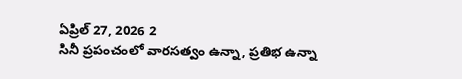ఏప్రిల్ 27, 2026 2
సినీ ప్రపంచంలో వారసత్వం ఉన్నా, ప్రతిభ ఉన్నా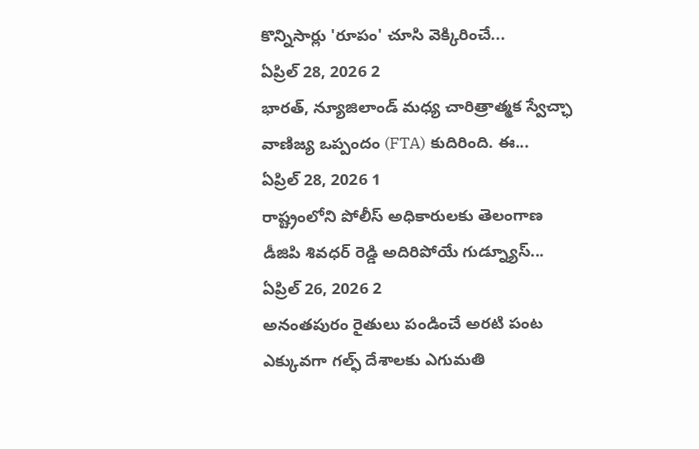కొన్నిసార్లు 'రూపం' చూసి వెక్కిరించే...
ఏప్రిల్ 28, 2026 2
భారత్, న్యూజిలాండ్ మధ్య చారిత్రాత్మక స్వేచ్ఛా వాణిజ్య ఒప్పందం (FTA) కుదిరింది. ఈ...
ఏప్రిల్ 28, 2026 1
రాష్ట్రంలోని పోలీస్ అధికారులకు తెలంగాణ డీజిపి శివధర్ రెడ్డి అదిరిపోయే గుడ్న్యూస్...
ఏప్రిల్ 26, 2026 2
అనంతపురం రైతులు పండించే అరటి పంట ఎక్కువగా గల్ఫ్ దేశాలకు ఎగుమతి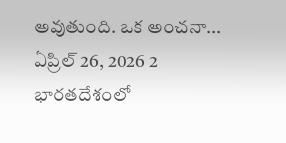అవుతుంది. ఒక అంచనా...
ఏప్రిల్ 26, 2026 2
భారతదేశంలో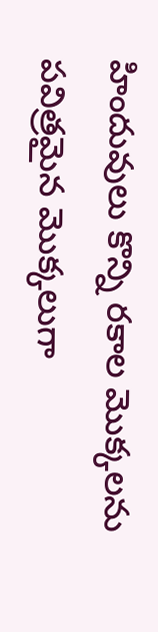హిందువులు కొన్ని రకాల మొక్కలను పవిత్రమైన మొక్కలుగా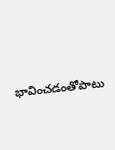భావించడంతోపాటు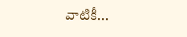వాటికీ...